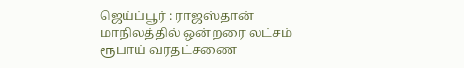ஜெய்ப்பூர் : ராஜஸ்தான் மாநிலத்தில் ஒன்றரை லட்சம் ரூபாய் வரதட்சணை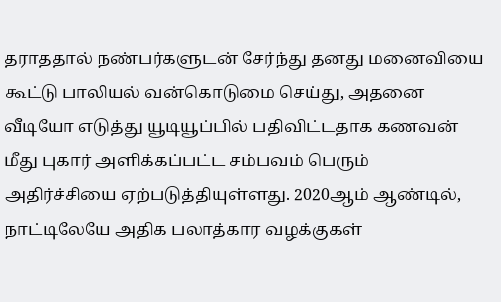தராததால் நண்பர்களுடன் சேர்ந்து தனது மனைவியை கூட்டு பாலியல் வன்கொடுமை செய்து, அதனை வீடியோ எடுத்து யூடியூப்பில் பதிவிட்டதாக கணவன் மீது புகார் அளிக்கப்பட்ட சம்பவம் பெரும் அதிர்ச்சியை ஏற்படுத்தியுள்ளது. 2020ஆம் ஆண்டில், நாட்டிலேயே அதிக பலாத்கார வழக்குகள்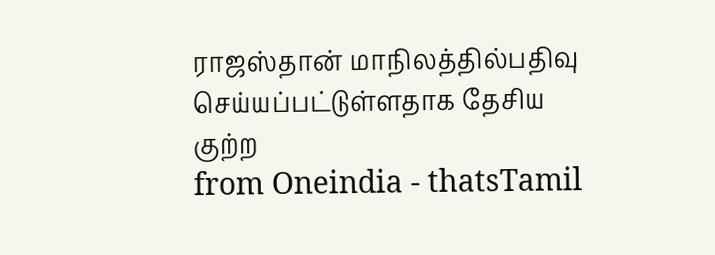ராஜஸ்தான் மாநிலத்தில்பதிவு செய்யப்பட்டுள்ளதாக தேசிய குற்ற
from Oneindia - thatsTamil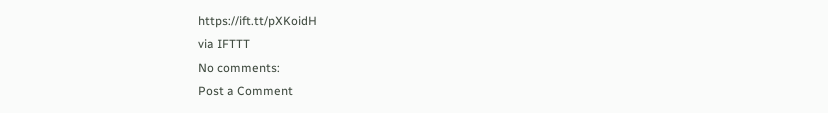https://ift.tt/pXKoidH
via IFTTT
No comments:
Post a Comment